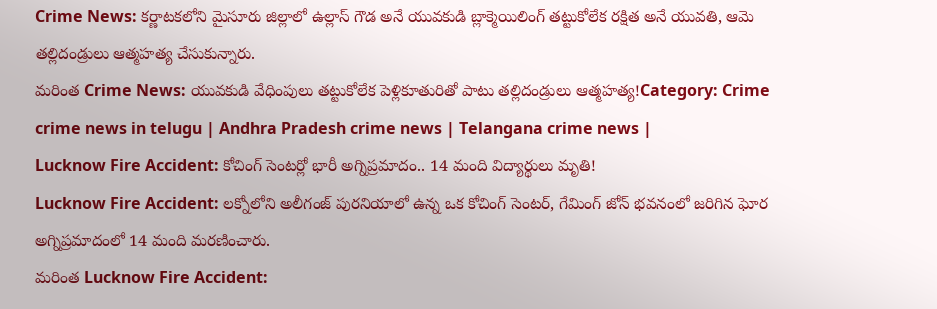Crime News: కర్ణాటకలోని మైసూరు జిల్లాలో ఉల్లాస్ గౌడ అనే యువకుడి బ్లాక్మెయిలింగ్ తట్టుకోలేక రక్షిత అనే యువతి, ఆమె తల్లిదండ్రులు ఆత్మహత్య చేసుకున్నారు.
మరింత Crime News: యువకుడి వేధింపులు తట్టుకోలేక పెళ్లికూతురితో పాటు తల్లిదండ్రులు ఆత్మహత్య!Category: Crime
crime news in telugu | Andhra Pradesh crime news | Telangana crime news |
Lucknow Fire Accident: కోచింగ్ సెంటర్లో భారీ అగ్నిప్రమాదం.. 14 మంది విద్యార్థులు మృతి!
Lucknow Fire Accident: లక్నోలోని అలీగంజ్ పురనియాలో ఉన్న ఒక కోచింగ్ సెంటర్, గేమింగ్ జోన్ భవనంలో జరిగిన ఘోర అగ్నిప్రమాదంలో 14 మంది మరణించారు.
మరింత Lucknow Fire Accident: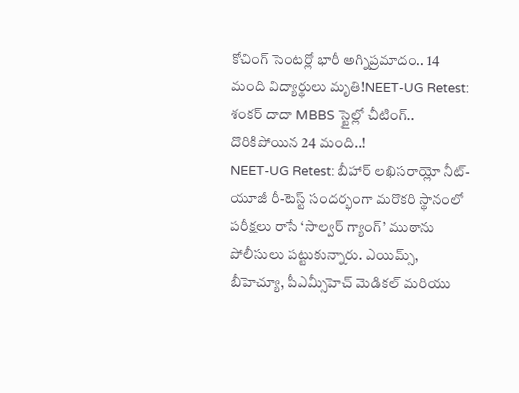కోచింగ్ సెంటర్లో భారీ అగ్నిప్రమాదం.. 14 మంది విద్యార్థులు మృతి!NEET-UG Retest: శంకర్ దాదా MBBS స్టైల్లో చీటింగ్.. దొరికిపోయిన 24 మంది..!
NEET-UG Retest: బీహార్ లఖిసరాయ్లో నీట్-యూజీ రీ-టెస్ట్ సందర్భంగా మరొకరి స్థానంలో పరీక్షలు రాసే ‘సాల్వర్ గ్యాంగ్’ ముఠాను పోలీసులు పట్టుకున్నారు. ఎయిమ్స్, బీహెచ్యూ, పీఎమ్సీహెచ్ మెడికల్ మరియు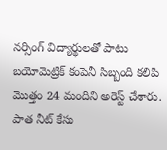నర్సింగ్ విద్యార్థులతో పాటు బయోమెట్రిక్ కంపెనీ సిబ్బంది కలిపి మొత్తం 24 మందిని అరెస్ట్ చేశారు. పాత నీట్ కేసు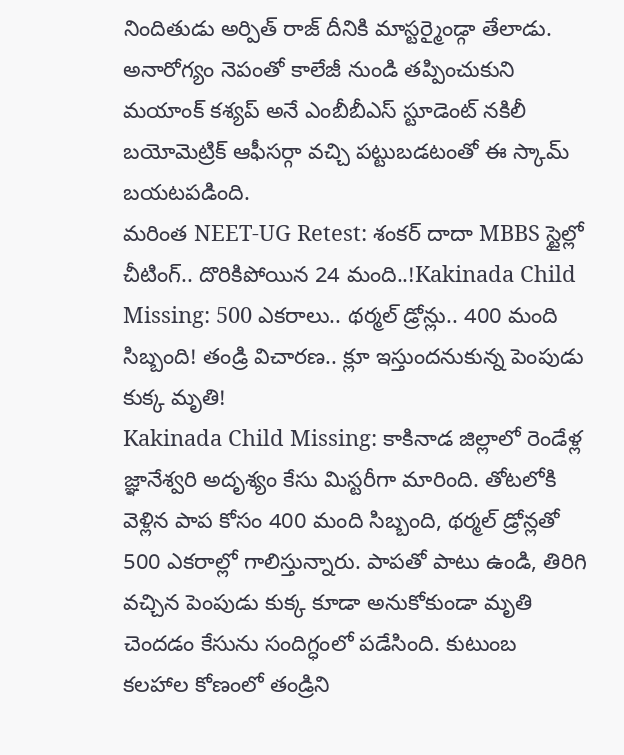నిందితుడు అర్పిత్ రాజ్ దీనికి మాస్టర్మైండ్గా తేలాడు. అనారోగ్యం నెపంతో కాలేజీ నుండి తప్పించుకుని మయాంక్ కశ్యప్ అనే ఎంబీబీఎస్ స్టూడెంట్ నకిలీ బయోమెట్రిక్ ఆఫీసర్గా వచ్చి పట్టుబడటంతో ఈ స్కామ్ బయటపడింది.
మరింత NEET-UG Retest: శంకర్ దాదా MBBS స్టైల్లో చీటింగ్.. దొరికిపోయిన 24 మంది..!Kakinada Child Missing: 500 ఎకరాలు.. థర్మల్ డ్రోన్లు.. 400 మంది సిబ్బంది! తండ్రి విచారణ.. క్లూ ఇస్తుందనుకున్న పెంపుడు కుక్క మృతి!
Kakinada Child Missing: కాకినాడ జిల్లాలో రెండేళ్ల జ్ఞానేశ్వరి అదృశ్యం కేసు మిస్టరీగా మారింది. తోటలోకి వెళ్లిన పాప కోసం 400 మంది సిబ్బంది, థర్మల్ డ్రోన్లతో 500 ఎకరాల్లో గాలిస్తున్నారు. పాపతో పాటు ఉండి, తిరిగి వచ్చిన పెంపుడు కుక్క కూడా అనుకోకుండా మృతి చెందడం కేసును సందిగ్ధంలో పడేసింది. కుటుంబ కలహాల కోణంలో తండ్రిని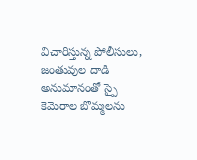విచారిస్తున్న పోలీసులు, జంతువుల దాడి అనుమానంతో స్పై కెమెరాల బొమ్మలను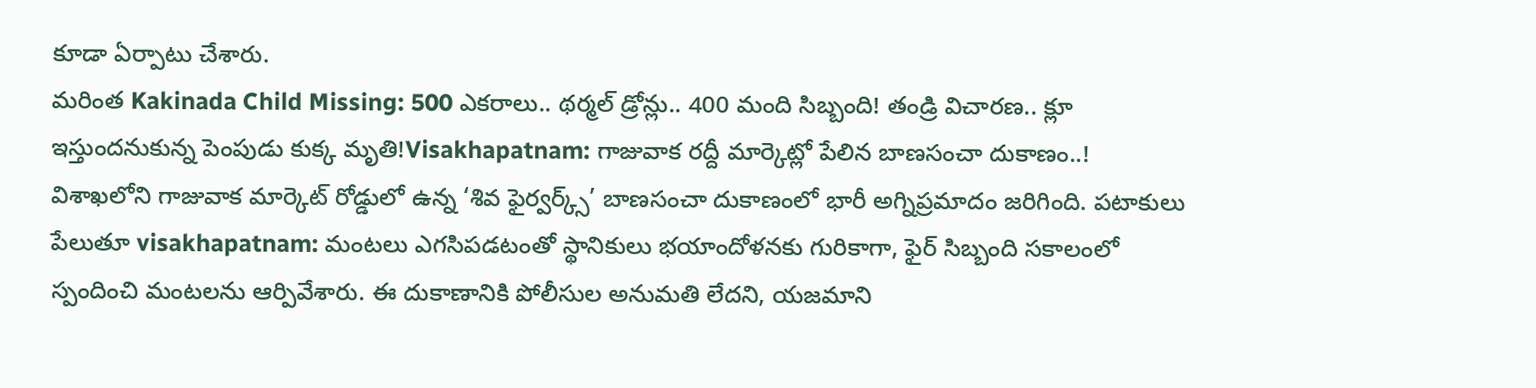కూడా ఏర్పాటు చేశారు.
మరింత Kakinada Child Missing: 500 ఎకరాలు.. థర్మల్ డ్రోన్లు.. 400 మంది సిబ్బంది! తండ్రి విచారణ.. క్లూ ఇస్తుందనుకున్న పెంపుడు కుక్క మృతి!Visakhapatnam: గాజువాక రద్దీ మార్కెట్లో పేలిన బాణసంచా దుకాణం..!
విశాఖలోని గాజువాక మార్కెట్ రోడ్డులో ఉన్న ‘శివ ఫైర్వర్క్స్’ బాణసంచా దుకాణంలో భారీ అగ్నిప్రమాదం జరిగింది. పటాకులు పేలుతూ visakhapatnam: మంటలు ఎగసిపడటంతో స్థానికులు భయాందోళనకు గురికాగా, ఫైర్ సిబ్బంది సకాలంలో స్పందించి మంటలను ఆర్పివేశారు. ఈ దుకాణానికి పోలీసుల అనుమతి లేదని, యజమాని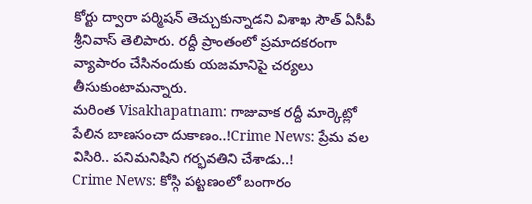కోర్టు ద్వారా పర్మిషన్ తెచ్చుకున్నాడని విశాఖ సౌత్ ఏసీపీ శ్రీనివాస్ తెలిపారు. రద్దీ ప్రాంతంలో ప్రమాదకరంగా వ్యాపారం చేసినందుకు యజమానిపై చర్యలు తీసుకుంటామన్నారు.
మరింత Visakhapatnam: గాజువాక రద్దీ మార్కెట్లో పేలిన బాణసంచా దుకాణం..!Crime News: ప్రేమ వల విసిరి.. పనిమనిషిని గర్భవతిని చేశాడు..!
Crime News: కోస్గి పట్టణంలో బంగారం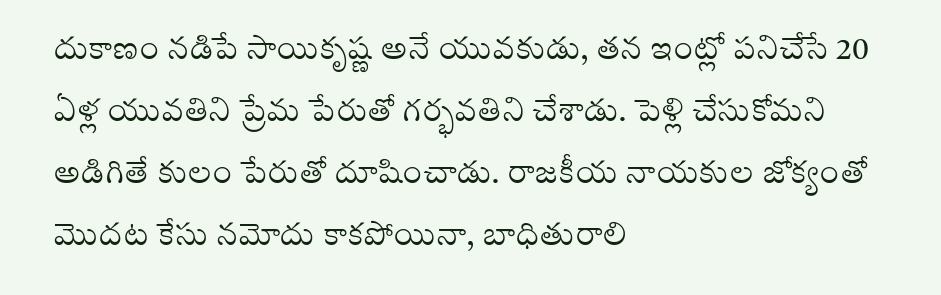దుకాణం నడిపే సాయికృష్ణ అనే యువకుడు, తన ఇంట్లో పనిచేసే 20 ఏళ్ల యువతిని ప్రేమ పేరుతో గర్భవతిని చేశాడు. పెళ్లి చేసుకోమని అడిగితే కులం పేరుతో దూషించాడు. రాజకీయ నాయకుల జోక్యంతో మొదట కేసు నమోదు కాకపోయినా, బాధితురాలి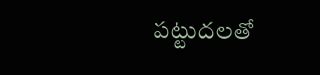పట్టుదలతో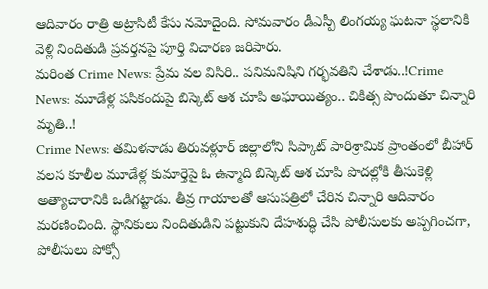ఆదివారం రాత్రి అట్రాసిటీ కేసు నమోదైంది. సోమవారం డీఎస్పీ లింగయ్య ఘటనా స్థలానికి వెళ్లి నిందితుడి ప్రవర్తనపై పూర్తి విచారణ జరిపారు.
మరింత Crime News: ప్రేమ వల విసిరి.. పనిమనిషిని గర్భవతిని చేశాడు..!Crime News: మూడేళ్ల పసికందుపై బిస్కెట్ ఆశ చూపి అఘాయిత్యం.. చికిత్స పొందుతూ చిన్నారి మృతి..!
Crime News: తమిళనాడు తిరువళ్లూర్ జిల్లాలోని సిప్కాట్ పారిశ్రామిక ప్రాంతంలో బీహార్ వలస కూలీల మూడేళ్ల కుమార్తెపై ఓ ఉన్మాది బిస్కెట్ ఆశ చూపి పొదల్లోకి తీసుకెళ్లి అత్యాచారానికి ఒడిగట్టాడు. తీవ్ర గాయాలతో ఆసుపత్రిలో చేరిన చిన్నారి ఆదివారం మరణించింది. స్థానికులు నిందితుడిని పట్టుకుని దేహశుద్ధి చేసి పోలీసులకు అప్పగించగా, పోలీసులు పోక్సో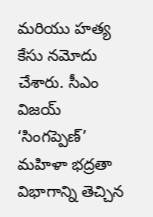మరియు హత్య కేసు నమోదు చేశారు. సీఎం విజయ్ ‘సింగప్పెణ్’ మహిళా భద్రతా విభాగాన్ని తెచ్చిన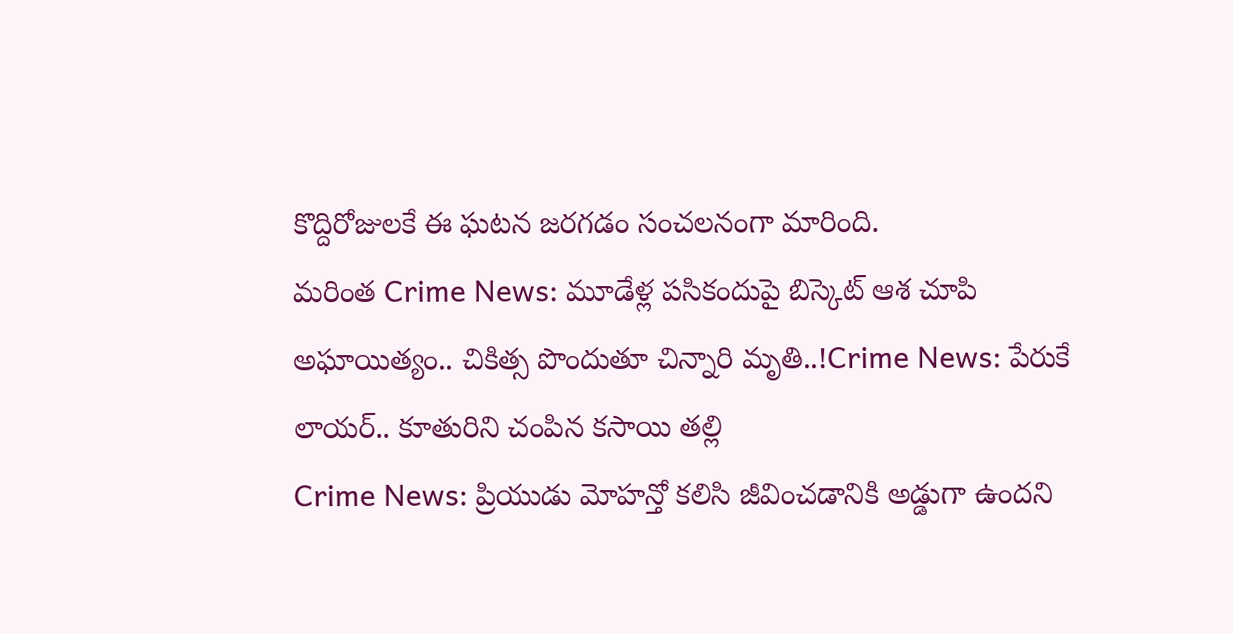కొద్దిరోజులకే ఈ ఘటన జరగడం సంచలనంగా మారింది.
మరింత Crime News: మూడేళ్ల పసికందుపై బిస్కెట్ ఆశ చూపి అఘాయిత్యం.. చికిత్స పొందుతూ చిన్నారి మృతి..!Crime News: పేరుకే లాయర్.. కూతురిని చంపిన కసాయి తల్లి
Crime News: ప్రియుడు మోహన్తో కలిసి జీవించడానికి అడ్డుగా ఉందని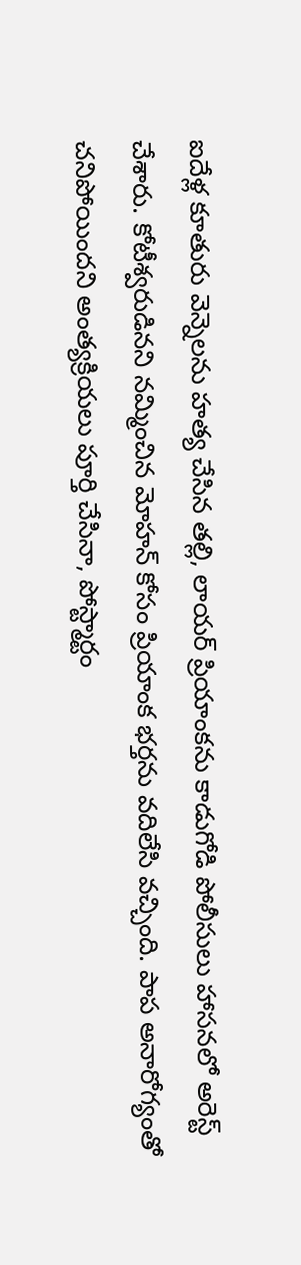ఐదేళ్ల కూతురు వెన్నెలను హత్య చేసిన తల్లి, లాయర్ ప్రియాంకను కాడుగోడి పోలీసులు హాసనలో అరెస్ట్ చేశారు. కోటీశ్వరుడినని నమ్మించిన మోహన్ కోసం ప్రియాంక భర్తను వదిలేసి వచ్చింది. పాప అనారోగ్యంతో చనిపోయిందని అంత్యక్రియలు పూర్తి చేసినా, పోస్ట్మార్టం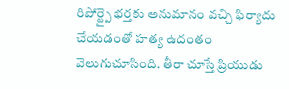రిపోర్ట్పై భర్తకు అనుమానం వచ్చి ఫిర్యాదు చేయడంతో హత్య ఉదంతం వెలుగుచూసింది. తీరా చూస్తే ప్రియుడు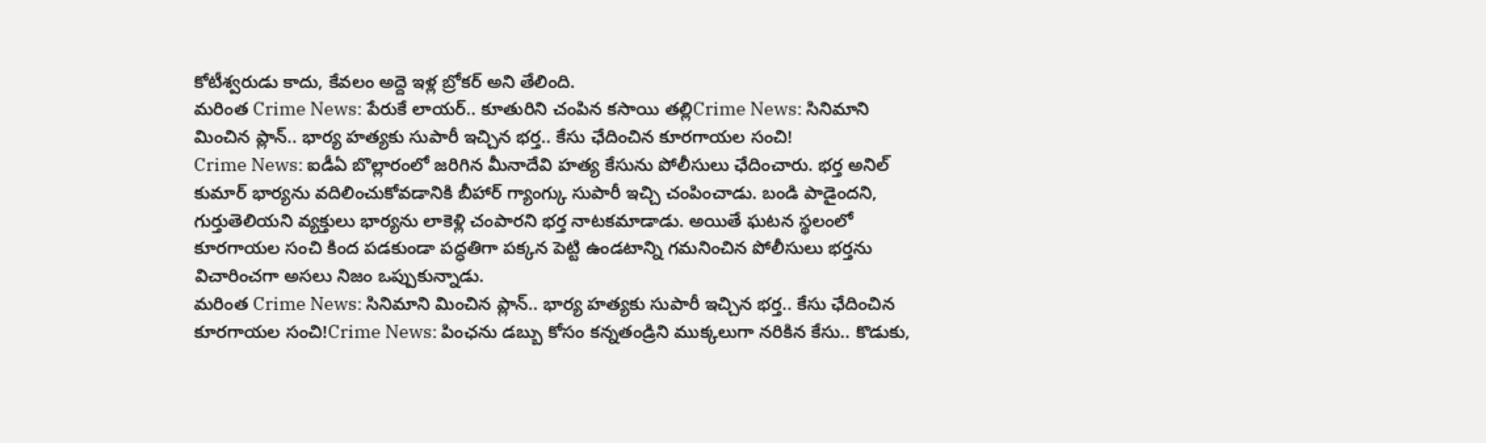కోటీశ్వరుడు కాదు, కేవలం అద్దె ఇళ్ల బ్రోకర్ అని తేలింది.
మరింత Crime News: పేరుకే లాయర్.. కూతురిని చంపిన కసాయి తల్లిCrime News: సినిమాని మించిన ప్లాన్.. భార్య హత్యకు సుపారీ ఇచ్చిన భర్త.. కేసు ఛేదించిన కూరగాయల సంచి!
Crime News: ఐడీఏ బొల్లారంలో జరిగిన మీనాదేవి హత్య కేసును పోలీసులు ఛేదించారు. భర్త అనిల్ కుమార్ భార్యను వదిలించుకోవడానికి బీహార్ గ్యాంగ్కు సుపారీ ఇచ్చి చంపించాడు. బండి పాడైందని, గుర్తుతెలియని వ్యక్తులు భార్యను లాకెళ్లి చంపారని భర్త నాటకమాడాడు. అయితే ఘటన స్థలంలో కూరగాయల సంచి కింద పడకుండా పద్ధతిగా పక్కన పెట్టి ఉండటాన్ని గమనించిన పోలీసులు భర్తను విచారించగా అసలు నిజం ఒప్పుకున్నాడు.
మరింత Crime News: సినిమాని మించిన ప్లాన్.. భార్య హత్యకు సుపారీ ఇచ్చిన భర్త.. కేసు ఛేదించిన కూరగాయల సంచి!Crime News: పింఛను డబ్బు కోసం కన్నతండ్రిని ముక్కలుగా నరికిన కేసు.. కొడుకు,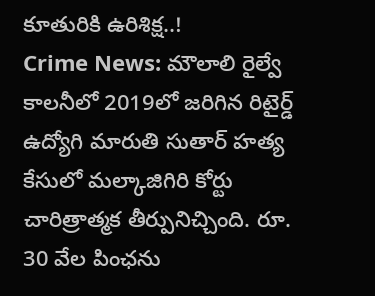కూతురికి ఉరిశిక్ష..!
Crime News: మౌలాలి రైల్వే కాలనీలో 2019లో జరిగిన రిటైర్డ్ ఉద్యోగి మారుతి సుతార్ హత్య కేసులో మల్కాజిగిరి కోర్టు చారిత్రాత్మక తీర్పునిచ్చింది. రూ. 30 వేల పింఛను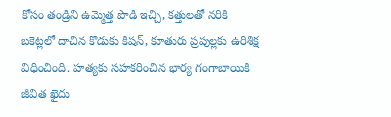కోసం తండ్రిని ఉమ్మెత్త పొడి ఇచ్చి, కత్తులతో నరికి బకెట్లలో దాచిన కొడుకు కిషన్, కూతురు ప్రపుల్లకు ఉరిశిక్ష విధించింది. హత్యకు సహకరించిన భార్య గంగాబాయికి జీవిత ఖైదు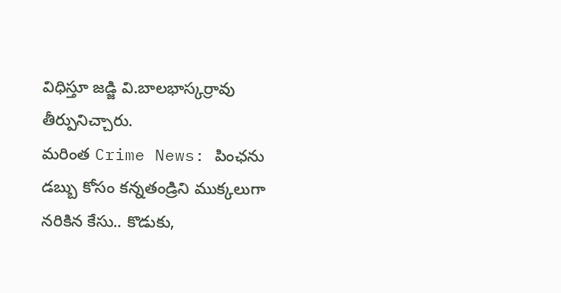విధిస్తూ జడ్జి వి.బాలభాస్కర్రావు తీర్పునిచ్చారు.
మరింత Crime News: పింఛను డబ్బు కోసం కన్నతండ్రిని ముక్కలుగా నరికిన కేసు.. కొడుకు,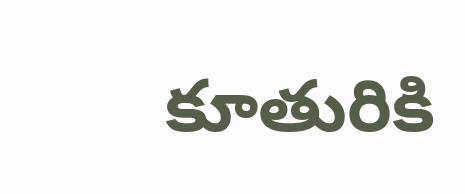కూతురికి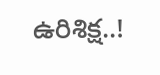ఉరిశిక్ష..!